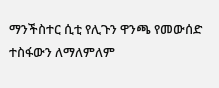ማንችስተር ሲቲ የሊጉን ዋንጫ የመውሰድ ተስፋውን ለማለምለም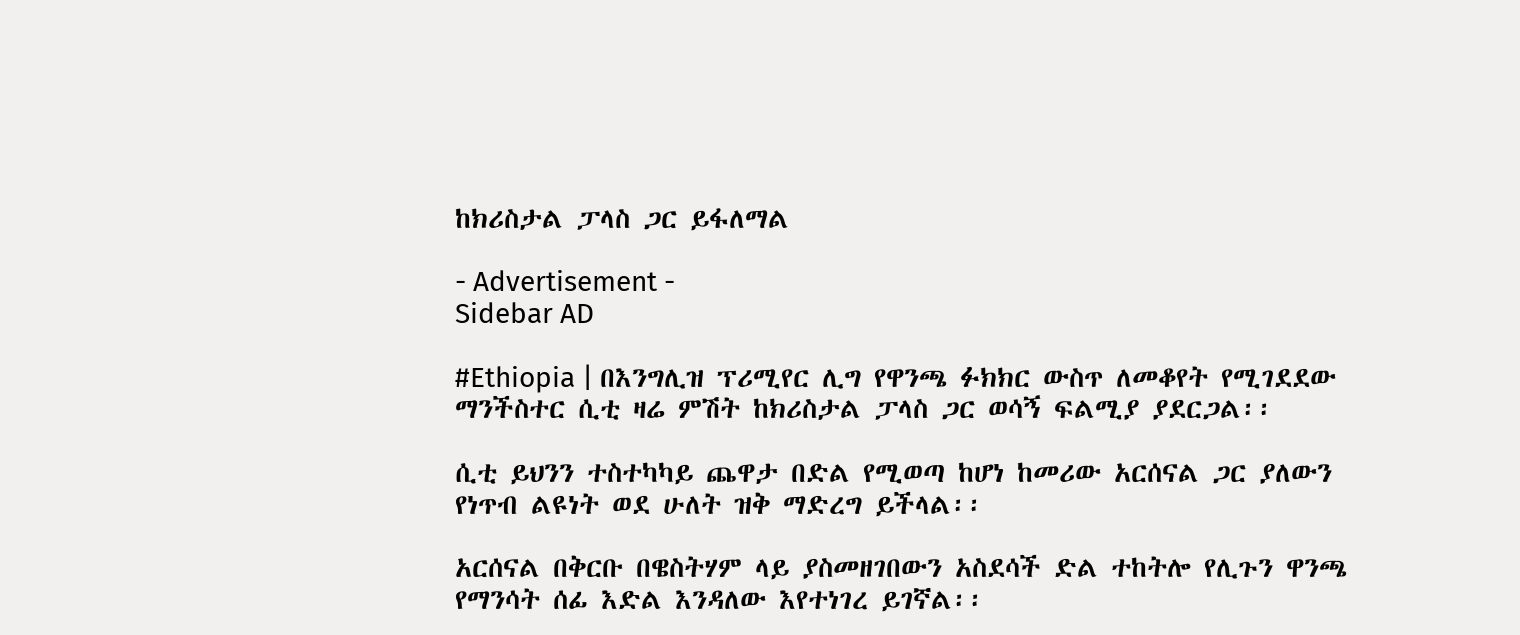ከክሪስታል ፓላስ ጋር ይፋለማል

- Advertisement -
Sidebar AD

#Ethiopia | በእንግሊዝ ፕሪሚየር ሊግ የዋንጫ ፉክክር ውስጥ ለመቆየት የሚገደደው ማንችስተር ሲቲ ዛሬ ምሽት ከክሪስታል ፓላስ ጋር ወሳኝ ፍልሚያ ያደርጋል፡፡

ሲቲ ይህንን ተስተካካይ ጨዋታ በድል የሚወጣ ከሆነ ከመሪው አርሰናል ጋር ያለውን የነጥብ ልዩነት ወደ ሁለት ዝቅ ማድረግ ይችላል፡፡

አርሰናል በቅርቡ በዌስትሃም ላይ ያስመዘገበውን አስደሳች ድል ተከትሎ የሊጉን ዋንጫ የማንሳት ሰፊ እድል እንዳለው እየተነገረ ይገኛል፡፡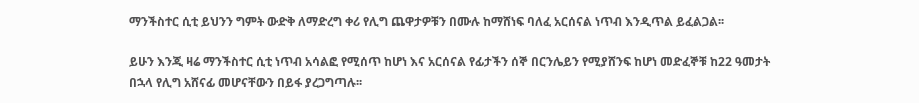ማንችስተር ሲቲ ይህንን ግምት ውድቅ ለማድረግ ቀሪ የሊግ ጨዋታዎቹን በሙሉ ከማሸነፍ ባለፈ አርሰናል ነጥብ እንዲጥል ይፈልጋል፡፡

ይሁን እንጂ ዛሬ ማንችስተር ሲቲ ነጥብ አሳልፎ የሚሰጥ ከሆነ እና አርሰናል የፊታችን ሰኞ በርንሌይን የሚያሸንፍ ከሆነ መድፈኞቹ ከ22 ዓመታት በኋላ የሊግ አሸናፊ መሆናቸውን በይፋ ያረጋግጣሉ፡፡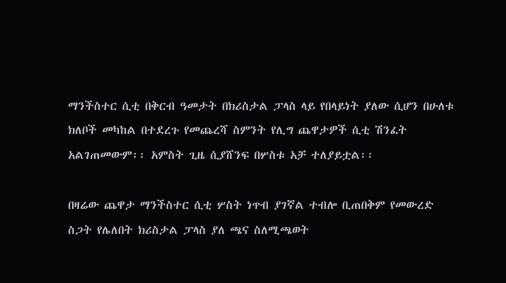ማንችስተር ሲቲ በቅርብ ዓመታት በክሪስታል ፓላስ ላይ የበላይነት ያለው ሲሆን በሁለቱ ክለቦች መካከል በተደረጉ የመጨረሻ ስምንት የሊግ ጨዋታዎች ሲቲ ሽንፈት አልገጠመውም፡፡ አምስት ጊዜ ሲያሸንፍ በሦስቱ አቻ ተለያይቷል፡፡

በዛሬው ጨዋታ ማንችስተር ሲቲ ሦስት ነጥብ ያገኛል ተብሎ ቢጠበቅም የመውረድ ስጋት የሌለበት ክሪስታል ፓላስ ያለ ጫና ስለሚጫወት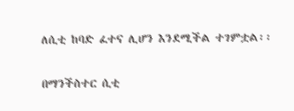ለሲቲ ከባድ ፈተና ሊሆን እንደሚችል ተገምቷል፡፡

በማንችስተር ሲቲ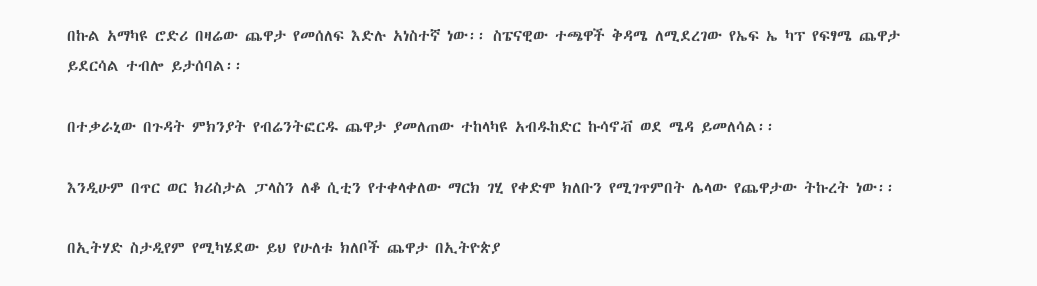በኩል አማካዩ ሮድሪ በዛሬው ጨዋታ የመሰለፍ እድሉ አነስተኛ ነው፡፡ ስፔናዊው ተጫዋች ቅዳሜ ለሚደረገው የኤፍ ኤ ካፕ የፍፃሜ ጨዋታ ይደርሳል ተብሎ ይታሰባል፡፡

በተቃራኒው በጉዳት ምክንያት የብሬንትፎርዱ ጨዋታ ያመለጠው ተከላካዩ አብዱከድር ኩሳኖቭ ወደ ሜዳ ይመለሳል፡፡

እንዲሁም በጥር ወር ክሪስታል ፓላስን ለቆ ሲቲን የተቀላቀለው ማርክ ገሂ የቀድሞ ክለቡን የሚገጥምበት ሌላው የጨዋታው ትኩረት ነው፡፡

በኢትሃድ ስታዲየም የሚካሄደው ይህ የሁለቱ ክለቦች ጨዋታ በኢትዮጵያ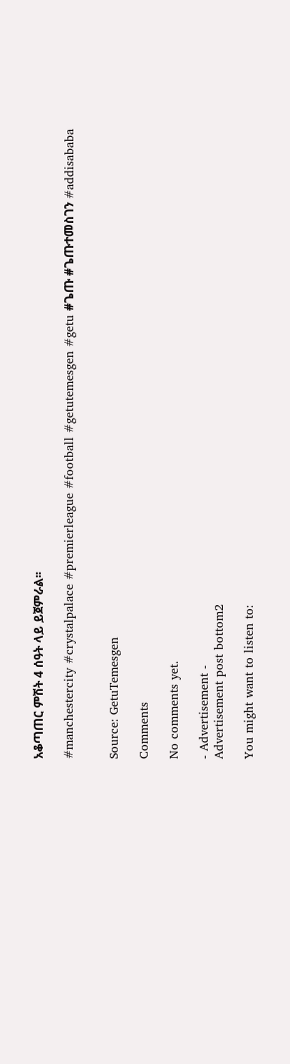አቆጣጠር ምሽት 4 ሰዓት ላይ ይጀምራል፡፡

#manchestercity #crystalpalace #premierleague #football #getutemesgen #getu #ጌጡ #ጌጡተመስገን #addisababa


Source: GetuTemesgen

Comments

No comments yet.

- Advertisement -
Advertisement post bottom2

You might want to listen to: